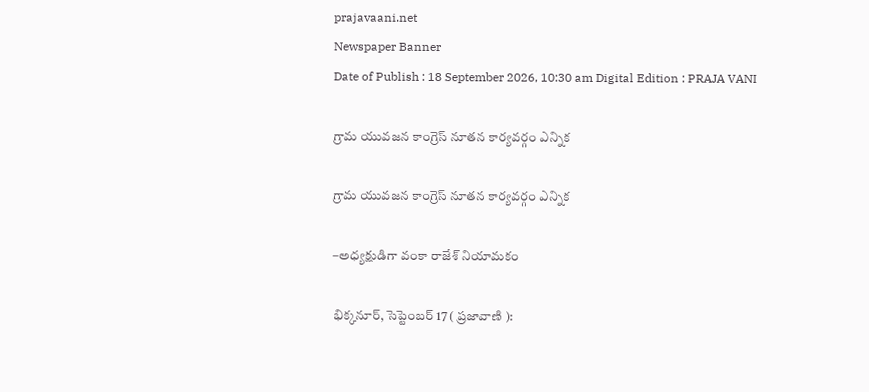prajavaani.net
Newspaper Banner
Date of Publish : 18 September 2026, 10:30 am Digital Edition : PRAJA VANI

గ్రామ యువజన కాంగ్రెస్‌ నూతన కార్యవర్గం ఎన్నిక

గ్రామ యువజన కాంగ్రెస్‌ నూతన కార్యవర్గం ఎన్నిక

–అధ్యక్షుడిగా వంకా రాజేశ్‌ నియామకం

భిక్కనూర్, సెప్టెంబర్ 17 ( ప్రజావాణి ):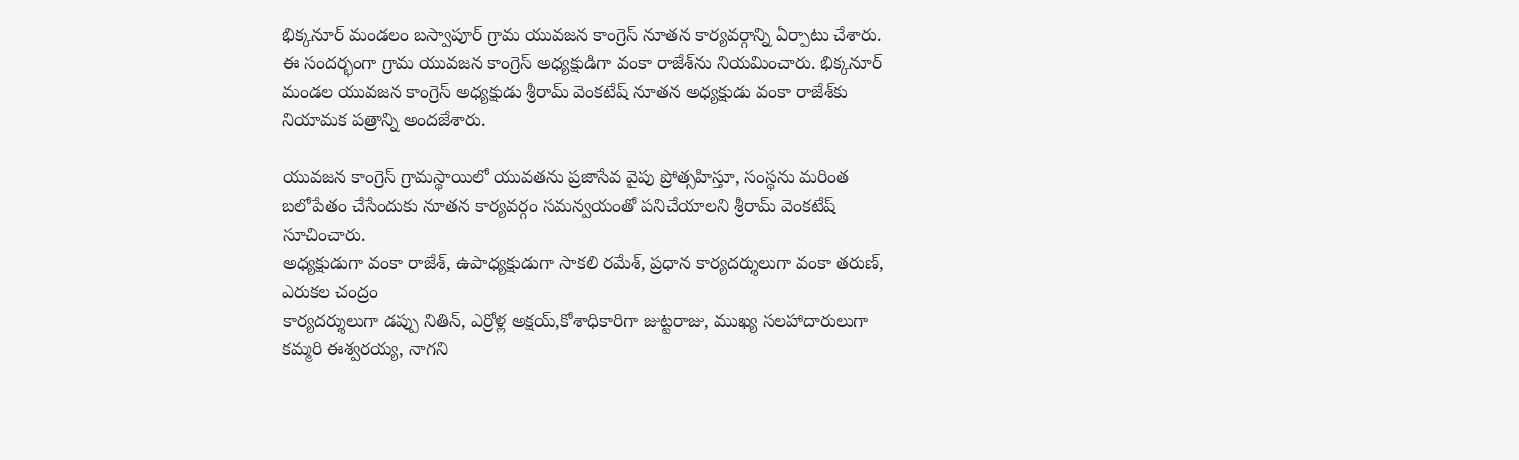భిక్కనూర్ మండలం బస్వాపూర్‌ గ్రామ యువజన కాంగ్రెస్‌ నూతన కార్యవర్గాన్ని ఏర్పాటు చేశారు. ఈ సందర్భంగా గ్రామ యువజన కాంగ్రెస్‌ అధ్యక్షుడిగా వంకా రాజేశ్‌ను నియమించారు. భిక్కనూర్‌ మండల యువజన కాంగ్రెస్‌ అధ్యక్షుడు శ్రీరామ్‌ వెంకటేష్‌ నూతన అధ్యక్షుడు వంకా రాజేశ్‌కు నియామక పత్రాన్ని అందజేశారు.

యువజన కాంగ్రెస్‌ గ్రామస్థాయిలో యువతను ప్రజాసేవ వైపు ప్రోత్సహిస్తూ, సంస్థను మరింత బలోపేతం చేసేందుకు నూతన కార్యవర్గం సమన్వయంతో పనిచేయాలని శ్రీరామ్‌ వెంకటేష్‌ సూచించారు.
అధ్యక్షుడుగా వంకా రాజేశ్‌, ఉపాధ్యక్షుడుగా సాకలి రమేశ్‌, ప్రధాన కార్యదర్శులుగా వంకా తరుణ్‌, ఎరుకల చంద్రం
కార్యదర్శులుగా డప్పు నితిన్‌, ఎర్రోళ్ల అక్షయ్‌,కోశాధికారిగా జుట్టరాజు, ముఖ్య సలహాదారులుగా కమ్మరి ఈశ్వరయ్య, నాగని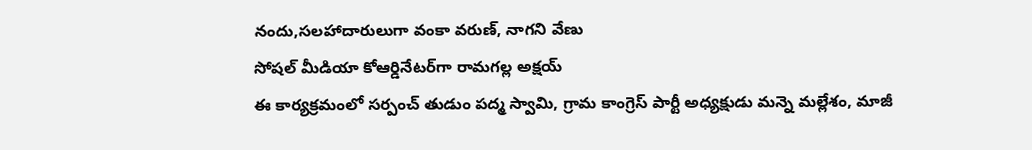నందు,సలహాదారులుగా వంకా వరుణ్‌, నాగని వేణు
సోషల్‌ మీడియా కోఆర్డినేటర్‌గా రామగల్ల అక్షయ్‌
ఈ కార్యక్రమంలో సర్పంచ్‌ తుడుం పద్మ స్వామి, గ్రామ కాంగ్రెస్‌ పార్టీ అధ్యక్షుడు మన్నె మల్లేశం, మాజీ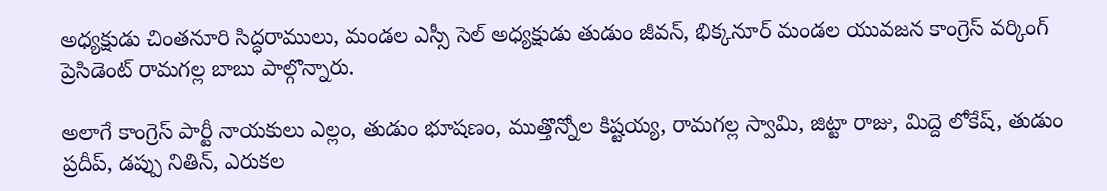అధ్యక్షుడు చింతనూరి సిద్ధరాములు, మండల ఎస్సీ సెల్‌ అధ్యక్షుడు తుడుం జీవన్‌, భిక్కనూర్‌ మండల యువజన కాంగ్రెస్‌ వర్కింగ్‌ ప్రెసిడెంట్‌ రామగల్ల బాబు పాల్గొన్నారు.

అలాగే కాంగ్రెస్‌ పార్టీ నాయకులు ఎల్లం, తుడుం భూషణం, ముత్తొన్నోల కిష్టయ్య, రామగల్ల స్వామి, జిట్టా రాజు, మిద్దె లోకేష్‌, తుడుం ప్రదీప్‌, డప్పు నితిన్‌, ఎరుకల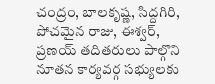చంద్రం, బాలకృష్ణ, సిద్దగిరి, పోచమైన రాజు, ఈశ్వర్‌, ప్రణయ్‌ తదితరులు పాల్గొని నూతన కార్యవర్గ సభ్యులకు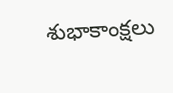శుభాకాంక్షలు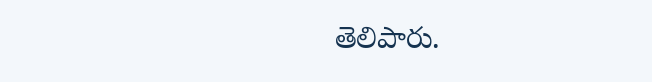తెలిపారు.